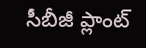సీబీజీ ప్లాంట్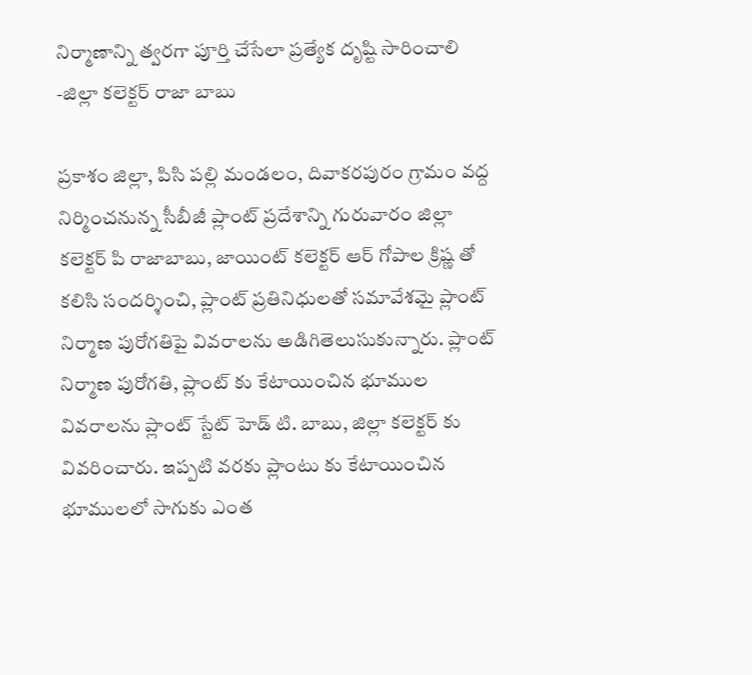నిర్మాణాన్ని త్వరగా పూర్తి చేసేలా ప్రత్యేక దృష్టి సారించాలి -జిల్లా కలెక్టర్ రాజా బాబు

ప్రకాశం జిల్లా, పిసి పల్లి మండలం, దివాకరపురం గ్రామం వద్ద నిర్మించనున్న సీబీజీ ప్లాంట్ ప్రదేశాన్ని గురువారం జిల్లా కలెక్టర్ పి రాజాబాబు, జాయింట్ కలెక్టర్ ఆర్ గోపాల క్రిష్ణ తో కలిసి సందర్శించి, ప్లాంట్ ప్రతినిధులతో సమావేశమై ప్లాంట్ నిర్మాణ పురోగతిపై వివరాలను అడిగితెలుసుకున్నారు. ప్లాంట్ నిర్మాణ పురోగతి, ప్లాంట్ కు కేటాయించిన భూముల వివరాలను ప్లాంట్ స్టేట్ హెడ్ టి. బాబు, జిల్లా కలెక్టర్ కు వివరించారు. ఇప్పటి వరకు ప్లాంటు కు కేటాయించిన భూములలో సాగుకు ఎంత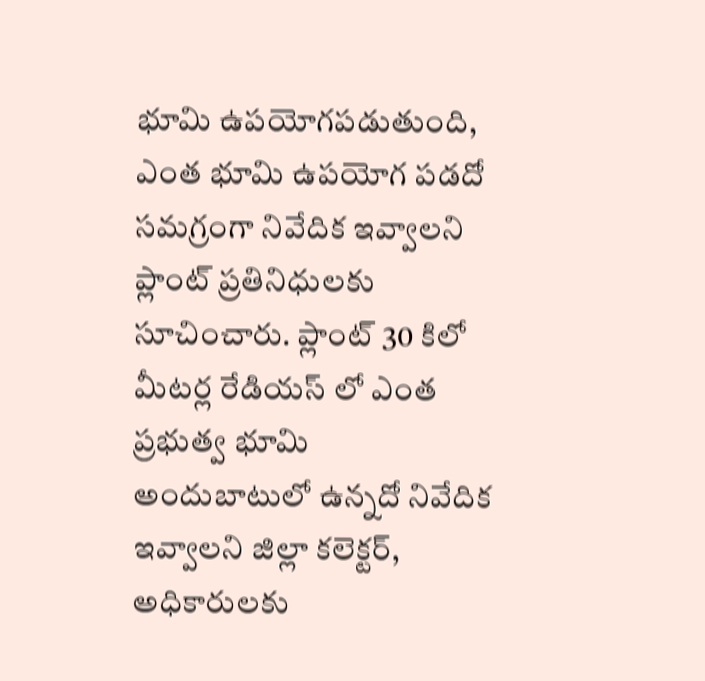భూమి ఉపయోగపడుతుంది, ఎంత భూమి ఉపయోగ పడదో సమగ్రంగా నివేదిక ఇవ్వాలని ప్లాంట్ ప్రతినిధులకు సూచించారు. ప్లాంట్ 30 కిలో మీటర్ల రేడియస్ లో ఎంత ప్రభుత్వ భూమి అందుబాటులో ఉన్నదో నివేదిక ఇవ్వాలని జిల్లా కలెక్టర్, అధికారులకు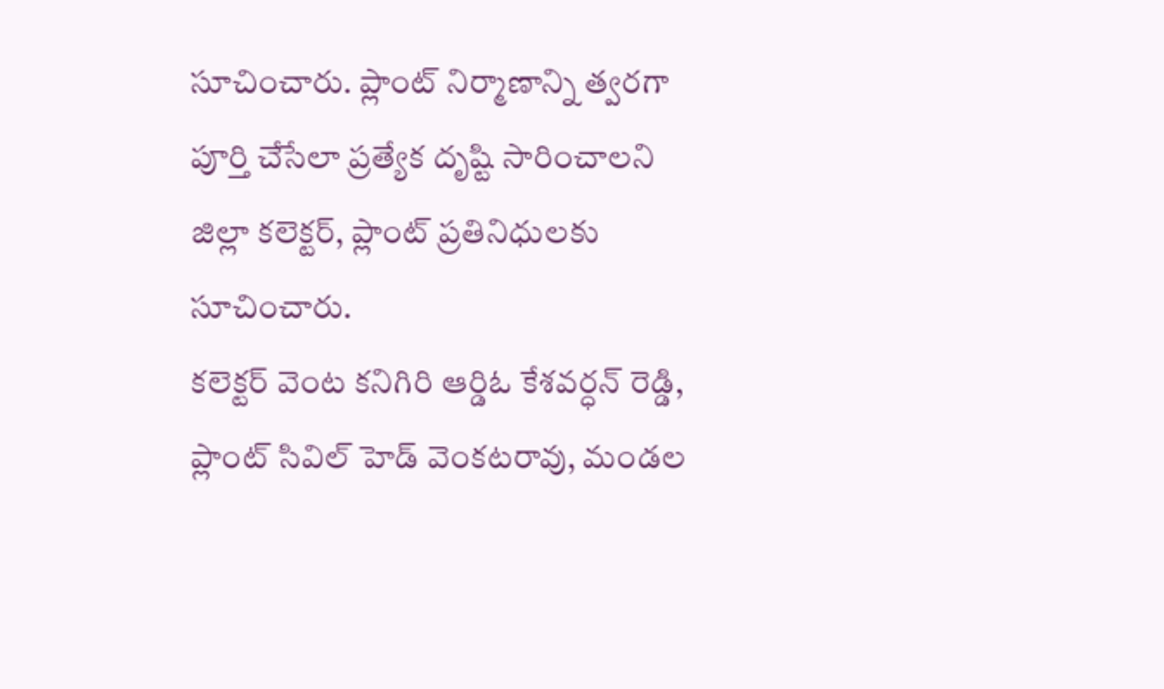సూచించారు. ప్లాంట్ నిర్మాణాన్ని త్వరగా పూర్తి చేసేలా ప్రత్యేక దృష్టి సారించాలని జిల్లా కలెక్టర్, ప్లాంట్ ప్రతినిధులకు సూచించారు.
కలెక్టర్ వెంట కనిగిరి ఆర్డిఓ కేశవర్ధన్ రెడ్డి, ప్లాంట్ సివిల్ హెడ్ వెంకటరావు, మండల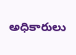అధికారులు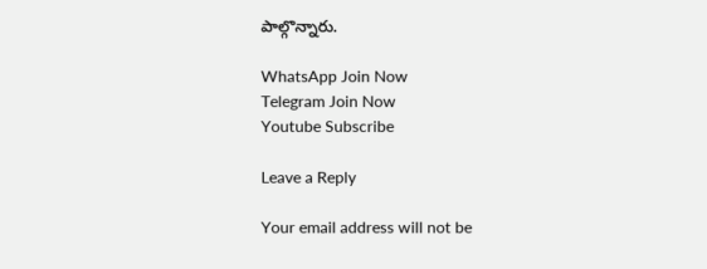పాల్గొన్నారు.

WhatsApp Join Now
Telegram Join Now
Youtube Subscribe

Leave a Reply

Your email address will not be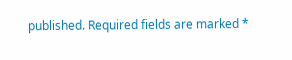published. Required fields are marked *